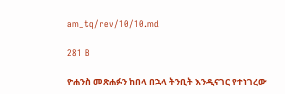am_tq/rev/10/10.md

281 B

ዮሐንስ መጽሐፉን ከበላ በኋላ ትንቢት እንዲናገር የተነገረው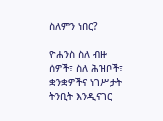ስለምን ነበር?

ዮሐንስ ስለ ብዙ ሰዎች፣ ስለ ሕዝቦች፣ ቋንቋዎችና ነገሥታት ትንቢት እንዲናገር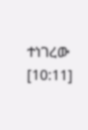ተነገረው [10:11]